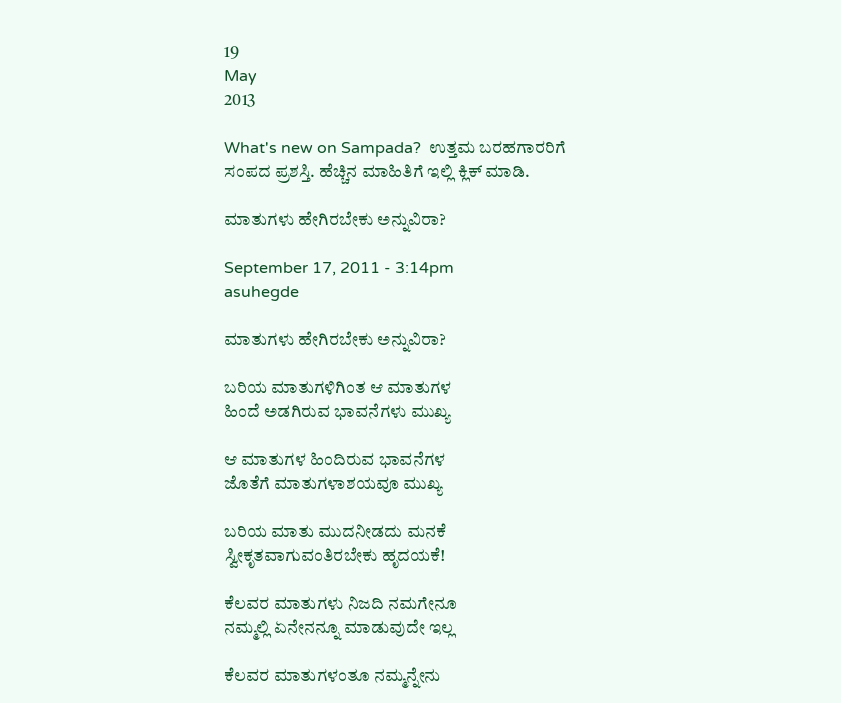19
May
2013

What's new on Sampada?  ಉತ್ತಮ ಬರಹಗಾರರಿಗೆ ಸಂಪದ ಪ್ರಶಸ್ತಿ. ಹೆಚ್ಚಿನ ಮಾಹಿತಿಗೆ ಇಲ್ಲಿ ಕ್ಲಿಕ್ ಮಾಡಿ.

ಮಾತುಗಳು ಹೇಗಿರಬೇಕು ಅನ್ನುವಿರಾ?

September 17, 2011 - 3:14pm
asuhegde

ಮಾತುಗಳು ಹೇಗಿರಬೇಕು ಅನ್ನುವಿರಾ?

ಬರಿಯ ಮಾತುಗಳಿಗಿಂತ ಆ ಮಾತುಗಳ
ಹಿಂದೆ ಅಡಗಿರುವ ಭಾವನೆಗಳು ಮುಖ್ಯ

ಆ ಮಾತುಗಳ ಹಿಂದಿರುವ ಭಾವನೆಗಳ
ಜೊತೆಗೆ ಮಾತುಗಳಾಶಯವೂ ಮುಖ್ಯ

ಬರಿಯ ಮಾತು ಮುದನೀಡದು ಮನಕೆ
ಸ್ವೀಕೃತವಾಗುವಂತಿರಬೇಕು ಹೃದಯಕೆ!

ಕೆಲವರ ಮಾತುಗಳು ನಿಜದಿ ನಮಗೇನೂ
ನಮ್ಮಲ್ಲಿ ಏನೇನನ್ನೂ ಮಾಡುವುದೇ ಇಲ್ಲ

ಕೆಲವರ ಮಾತುಗಳಂತೂ ನಮ್ಮನ್ನೇನು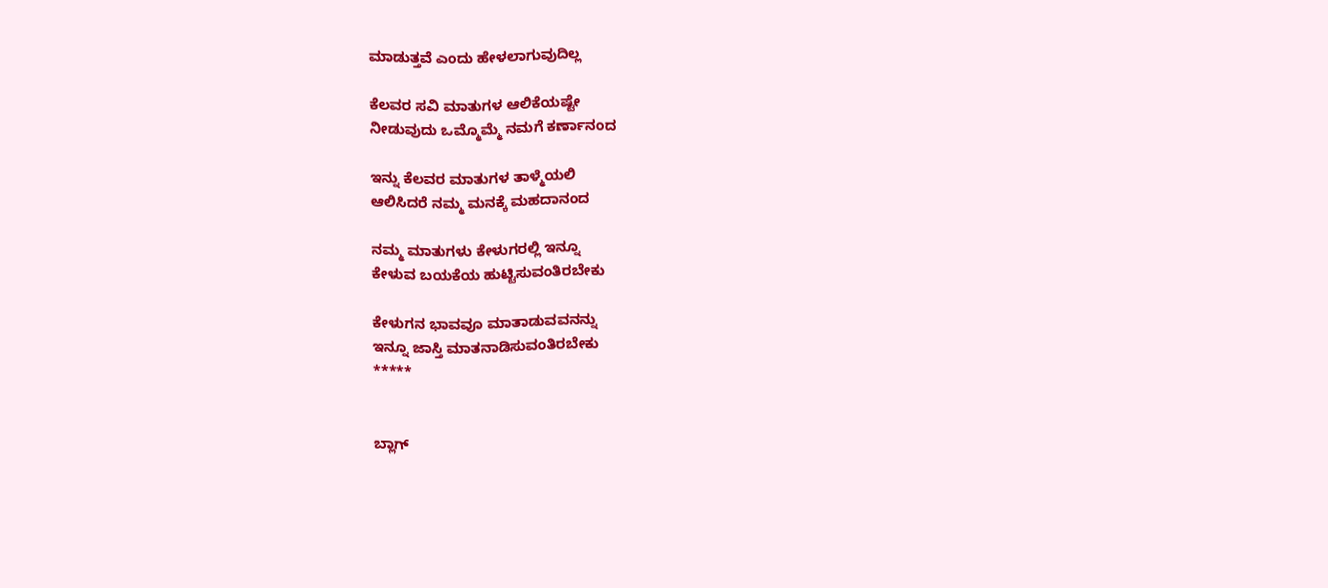ಮಾಡುತ್ತವೆ ಎಂದು ಹೇಳಲಾಗುವುದಿಲ್ಲ

ಕೆಲವರ ಸವಿ ಮಾತುಗಳ ಆಲಿಕೆಯಷ್ಟೇ
ನೀಡುವುದು ಒಮ್ಮೊಮ್ಮೆ ನಮಗೆ ಕರ್ಣಾನಂದ

ಇನ್ನು ಕೆಲವರ ಮಾತುಗಳ ತಾಳ್ಮೆಯಲಿ
ಆಲಿಸಿದರೆ ನಮ್ಮ ಮನಕ್ಕೆ ಮಹದಾನಂದ

ನಮ್ಮ ಮಾತುಗಳು ಕೇಳುಗರಲ್ಲಿ ಇನ್ನೂ
ಕೇಳುವ ಬಯಕೆಯ ಹುಟ್ಟಿಸುವಂತಿರಬೇಕು

ಕೇಳುಗನ ಭಾವವೂ ಮಾತಾಡುವವನನ್ನು
ಇನ್ನೂ ಜಾಸ್ತಿ ಮಾತನಾಡಿಸುವಂತಿರಬೇಕು
*****


ಬ್ಲಾಗ್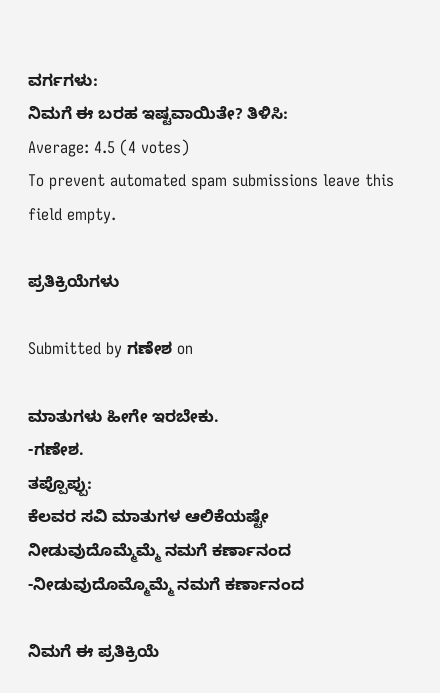ವರ್ಗಗಳು:
ನಿಮಗೆ ಈ ಬರಹ ಇಷ್ಟವಾಯಿತೇ? ತಿಳಿಸಿ:
Average: 4.5 (4 votes)
To prevent automated spam submissions leave this field empty.

ಪ್ರತಿಕ್ರಿಯೆಗಳು

Submitted by ಗಣೇಶ on

ಮಾತುಗಳು ಹೀಗೇ ಇರಬೇಕು.
-ಗಣೇಶ.
ತಪ್ಪೊಪ್ಪು:
ಕೆಲವರ ಸವಿ ಮಾತುಗಳ ಆಲಿಕೆಯಷ್ಟೇ
ನೀಡುವುದೊಮ್ಮೆಮ್ಮೆ ನಮಗೆ ಕರ್ಣಾನಂದ
-ನೀಡುವುದೊಮ್ಮೊಮ್ಮೆ ನಮಗೆ ಕರ್ಣಾನಂದ

ನಿಮಗೆ ಈ ಪ್ರತಿಕ್ರಿಯೆ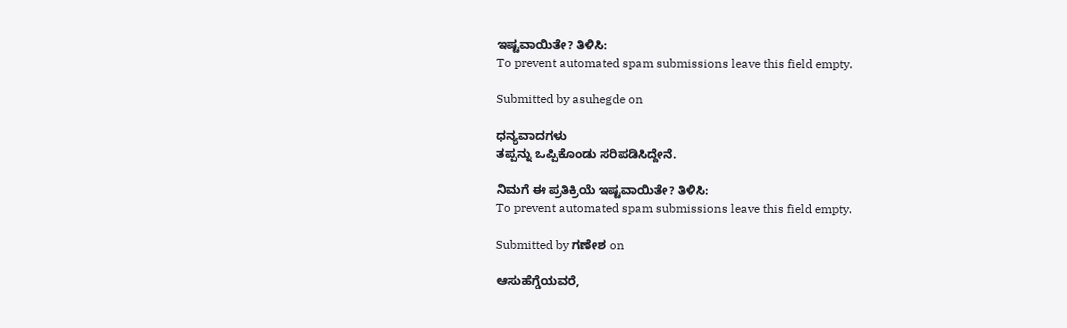ಇಷ್ಟವಾಯಿತೇ? ತಿಳಿಸಿ:
To prevent automated spam submissions leave this field empty.

Submitted by asuhegde on

ಧನ್ಯವಾದಗಳು
ತಪ್ಪನ್ನು ಒಪ್ಪಿಕೊಂಡು ಸರಿಪಡಿಸಿದ್ದೇನೆ.

ನಿಮಗೆ ಈ ಪ್ರತಿಕ್ರಿಯೆ ಇಷ್ಟವಾಯಿತೇ? ತಿಳಿಸಿ:
To prevent automated spam submissions leave this field empty.

Submitted by ಗಣೇಶ on

ಆಸುಹೆಗ್ಡೆಯವರೆ,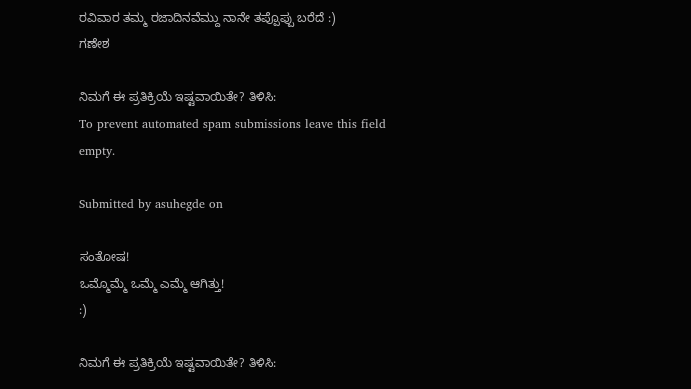ರವಿವಾರ ತಮ್ಮ ರಜಾದಿನವೆಮ್ದು ನಾನೇ ತಪ್ಪೊಪ್ಪು ಬರೆದೆ :)
ಗಣೇಶ‌

ನಿಮಗೆ ಈ ಪ್ರತಿಕ್ರಿಯೆ ಇಷ್ಟವಾಯಿತೇ? ತಿಳಿಸಿ:
To prevent automated spam submissions leave this field empty.

Submitted by asuhegde on

ಸಂತೋಷ!
ಒಮ್ಮೊಮ್ಮೆ ಒಮ್ಮೆ ಎಮ್ಮೆ ಆಗಿತ್ತು!
:)

ನಿಮಗೆ ಈ ಪ್ರತಿಕ್ರಿಯೆ ಇಷ್ಟವಾಯಿತೇ? ತಿಳಿಸಿ: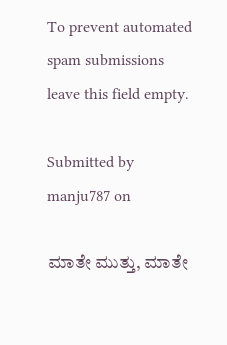To prevent automated spam submissions leave this field empty.

Submitted by manju787 on

ಮಾತೇ ಮುತ್ತು, ಮಾತೇ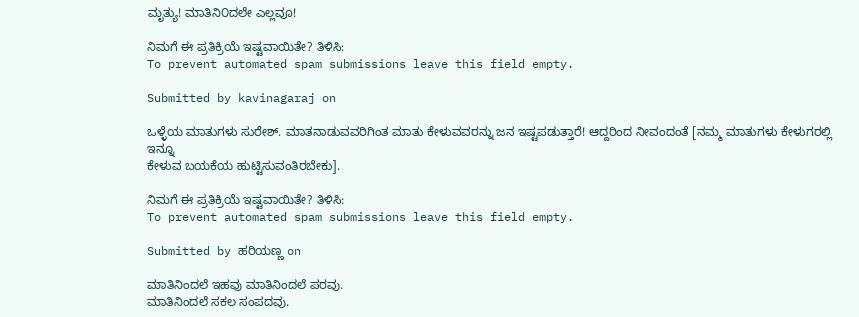ಮೃತ್ಯು! ಮಾತಿನಿ೦ದಲೇ ಎಲ್ಲವೂ!

ನಿಮಗೆ ಈ ಪ್ರತಿಕ್ರಿಯೆ ಇಷ್ಟವಾಯಿತೇ? ತಿಳಿಸಿ:
To prevent automated spam submissions leave this field empty.

Submitted by kavinagaraj on

ಒಳ್ಳೆಯ ಮಾತುಗಳು ಸುರೇಶ್. ಮಾತನಾಡುವವರಿಗಿಂತ ಮಾತು ಕೇಳುವವರನ್ನು ಜನ ಇಷ್ಟಪಡುತ್ತಾರೆ! ಆದ್ದರಿಂದ ನೀವಂದಂತೆ [ನಮ್ಮ ಮಾತುಗಳು ಕೇಳುಗರಲ್ಲಿ ಇನ್ನೂ
ಕೇಳುವ ಬಯಕೆಯ ಹುಟ್ಟಿಸುವಂತಿರಬೇಕು].

ನಿಮಗೆ ಈ ಪ್ರತಿಕ್ರಿಯೆ ಇಷ್ಟವಾಯಿತೇ? ತಿಳಿಸಿ:
To prevent automated spam submissions leave this field empty.

Submitted by ಹರಿಯಣ್ಣ on

ಮಾತಿನಿಂದಲೆ ಇಹವು ಮಾತಿನಿಂದಲೆ ಪರವು.
ಮಾತಿನಿಂದಲೆ ಸಕಲ ಸಂಪದವು.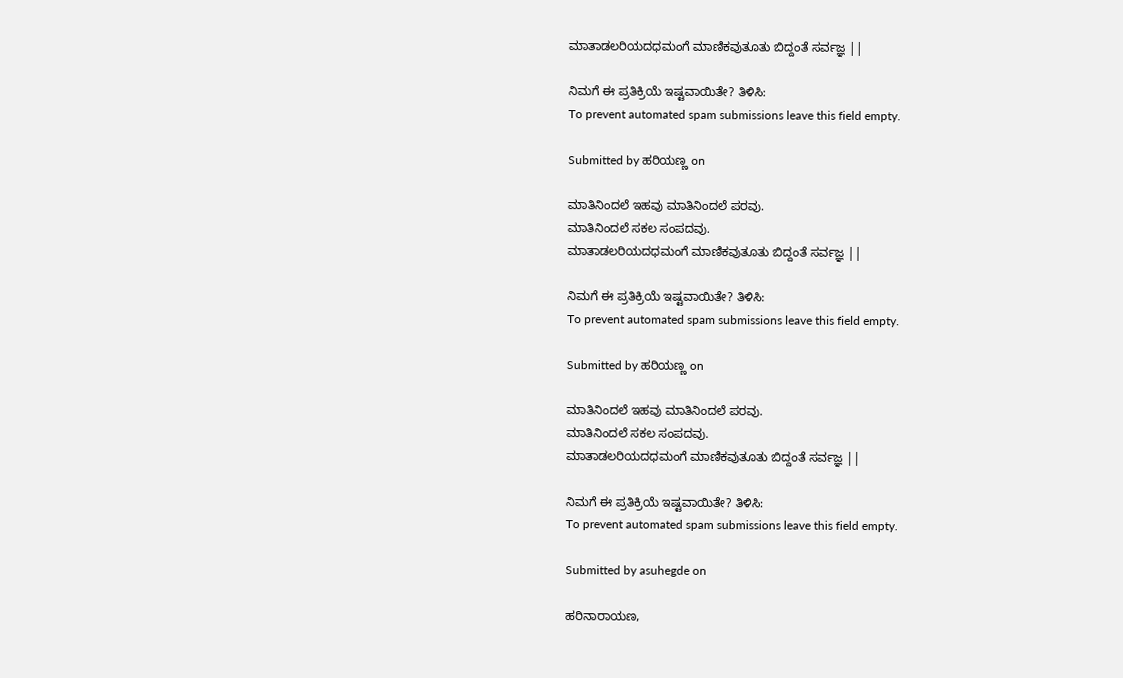ಮಾತಾಡಲರಿಯದಧಮಂಗೆ ಮಾಣಿಕವುತೂತು ಬಿದ್ದಂತೆ ಸರ್ವಜ್ಞ ||

ನಿಮಗೆ ಈ ಪ್ರತಿಕ್ರಿಯೆ ಇಷ್ಟವಾಯಿತೇ? ತಿಳಿಸಿ:
To prevent automated spam submissions leave this field empty.

Submitted by ಹರಿಯಣ್ಣ on

ಮಾತಿನಿಂದಲೆ ಇಹವು ಮಾತಿನಿಂದಲೆ ಪರವು.
ಮಾತಿನಿಂದಲೆ ಸಕಲ ಸಂಪದವು.
ಮಾತಾಡಲರಿಯದಧಮಂಗೆ ಮಾಣಿಕವುತೂತು ಬಿದ್ದಂತೆ ಸರ್ವಜ್ಞ ||

ನಿಮಗೆ ಈ ಪ್ರತಿಕ್ರಿಯೆ ಇಷ್ಟವಾಯಿತೇ? ತಿಳಿಸಿ:
To prevent automated spam submissions leave this field empty.

Submitted by ಹರಿಯಣ್ಣ on

ಮಾತಿನಿಂದಲೆ ಇಹವು ಮಾತಿನಿಂದಲೆ ಪರವು.
ಮಾತಿನಿಂದಲೆ ಸಕಲ ಸಂಪದವು.
ಮಾತಾಡಲರಿಯದಧಮಂಗೆ ಮಾಣಿಕವುತೂತು ಬಿದ್ದಂತೆ ಸರ್ವಜ್ಞ ||

ನಿಮಗೆ ಈ ಪ್ರತಿಕ್ರಿಯೆ ಇಷ್ಟವಾಯಿತೇ? ತಿಳಿಸಿ:
To prevent automated spam submissions leave this field empty.

Submitted by asuhegde on

ಹರಿನಾರಾಯಣ,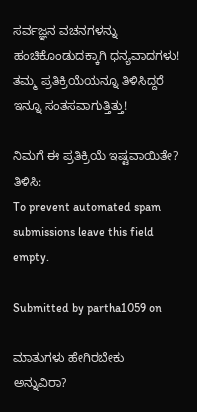ಸರ್ವಜ್ಞನ ವಚನಗಳನ್ನು ಹಂಚಿಕೊಂಡುದಕ್ಕಾಗಿ ಧನ್ಯವಾದಗಳು!
ತಮ್ಮ ಪ್ರತಿಕ್ರಿಯೆಯನ್ನೂ ತಿಳಿಸಿದ್ದರೆ ಇನ್ನೂ ಸಂತಸವಾಗುತ್ತಿತ್ತು!

ನಿಮಗೆ ಈ ಪ್ರತಿಕ್ರಿಯೆ ಇಷ್ಟವಾಯಿತೇ? ತಿಳಿಸಿ:
To prevent automated spam submissions leave this field empty.

Submitted by partha1059 on

ಮಾತುಗಳು ಹೇಗಿರಬೇಕು ಅನ್ನುವಿರಾ?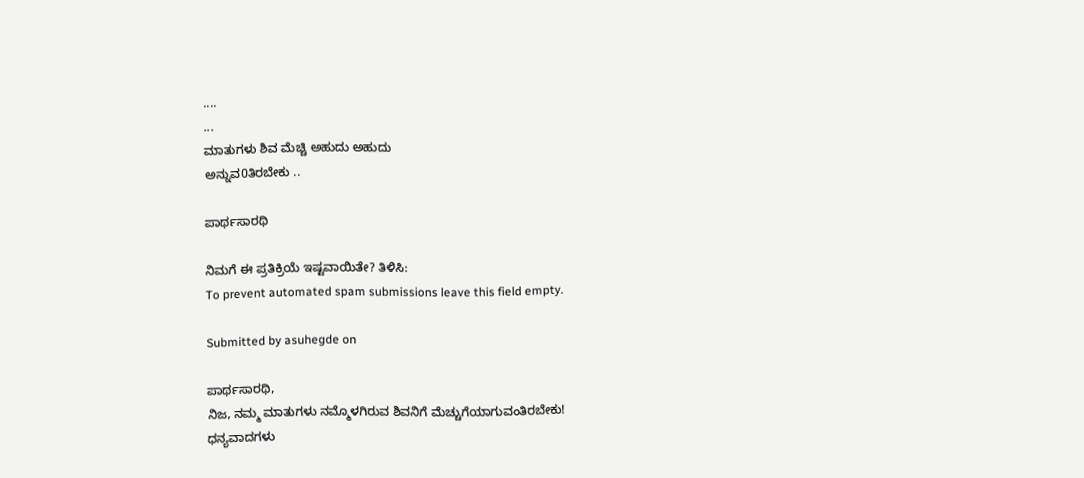....
...
ಮಾತುಗಳು ಶಿವ ಮೆಚ್ಚಿ ಅಹುದು ಅಹುದು
ಅನ್ನುವ0ತಿರಬೇಕು ..

ಪಾರ್ಥಸಾರಥಿ

ನಿಮಗೆ ಈ ಪ್ರತಿಕ್ರಿಯೆ ಇಷ್ಟವಾಯಿತೇ? ತಿಳಿಸಿ:
To prevent automated spam submissions leave this field empty.

Submitted by asuhegde on

ಪಾರ್ಥಸಾರಥಿ,
ನಿಜ, ನಮ್ಮ ಮಾತುಗಳು ನಮ್ಮೊಳಗಿರುವ ಶಿವನಿಗೆ ಮೆಚ್ಚುಗೆಯಾಗುವಂತಿರಬೇಕು!
ಧನ್ಯವಾದಗಳು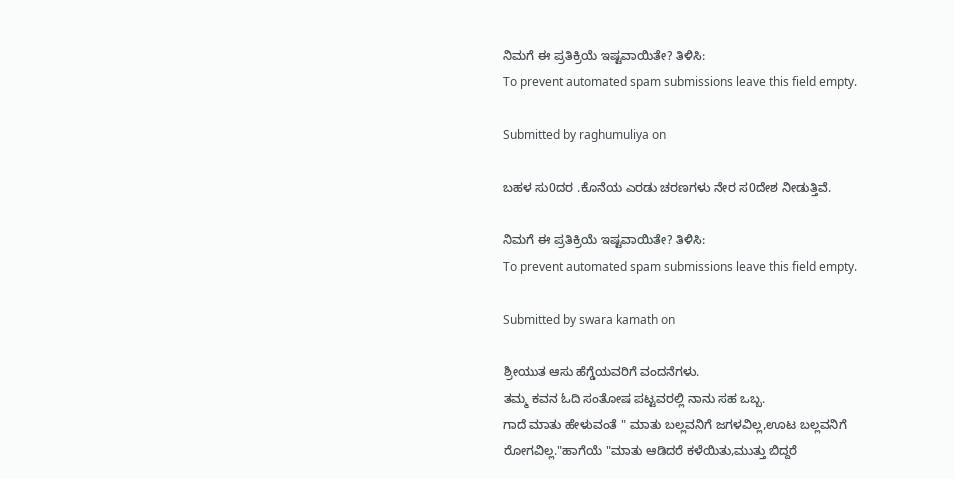ನಿಮಗೆ ಈ ಪ್ರತಿಕ್ರಿಯೆ ಇಷ್ಟವಾಯಿತೇ? ತಿಳಿಸಿ:
To prevent automated spam submissions leave this field empty.

Submitted by raghumuliya on

ಬಹಳ ಸು0ದರ .ಕೊನೆಯ ಎರಡು ಚರ‌ಣಗಳು ನೇರ ಸ0ದೇಶ ನೀಡುತ್ತಿವೆ.

ನಿಮಗೆ ಈ ಪ್ರತಿಕ್ರಿಯೆ ಇಷ್ಟವಾಯಿತೇ? ತಿಳಿಸಿ:
To prevent automated spam submissions leave this field empty.

Submitted by swara kamath on

ಶ್ರೀಯುತ ಆಸು ಹೆಗ್ಡೆಯವರಿಗೆ ವಂದನೆಗಳು.
ತಮ್ಮ ಕವನ ಓದಿ ಸಂತೋಷ ಪಟ್ಟವರಲ್ಲಿ ನಾನು ಸಹ ಒಬ್ಬ.
ಗಾದೆ ಮಾತು ಹೇಳುವಂತೆ " ಮಾತು ಬಲ್ಲವನಿಗೆ ಜಗಳವಿಲ್ಲ,ಊಟ ಬಲ್ಲವನಿಗೆ ರೋಗವಿಲ್ಲ."ಹಾಗೆಯೆ "ಮಾತು ಆಡಿದರೆ ಕಳೆಯಿತು,ಮುತ್ತು ಬಿದ್ದರೆ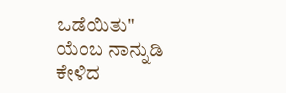ಒಡೆಯಿತು" ಯೆಂಬ ನಾನ್ನುಡಿ ಕೇಳಿದ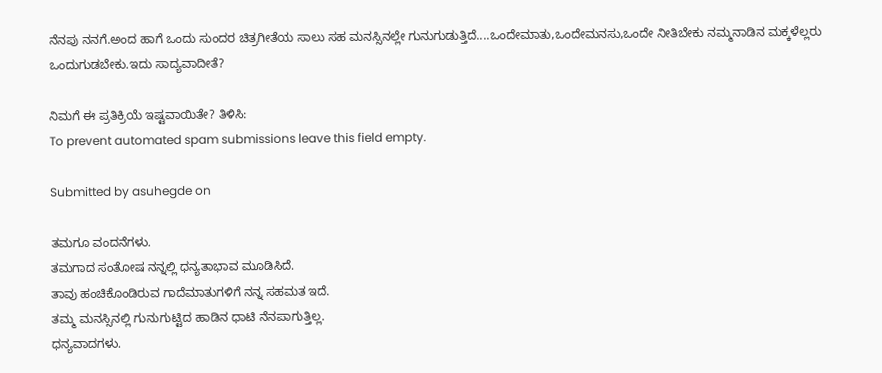ನೆನಪು ನನಗೆ.ಅಂದ ಹಾಗೆ ಒಂದು ಸುಂದರ ಚಿತ್ರಗೀತೆಯ ಸಾಲು ಸಹ ಮನಸ್ಸಿನಲ್ಲೇ ಗುನುಗುಡುತ್ತಿದೆ....ಒಂದೇಮಾತು,ಒಂದೇಮನಸು,ಒಂದೇ ನೀತಿಬೇಕು ನಮ್ಮನಾಡಿನ ಮಕ್ಕಳೆಲ್ಲರು ಒಂದುಗುಡಬೇಕು.ಇದು ಸಾದ್ಯವಾದೀತೆ?

ನಿಮಗೆ ಈ ಪ್ರತಿಕ್ರಿಯೆ ಇಷ್ಟವಾಯಿತೇ? ತಿಳಿಸಿ:
To prevent automated spam submissions leave this field empty.

Submitted by asuhegde on

ತಮಗೂ ವಂದನೆಗಳು.
ತಮಗಾದ ಸಂತೋಷ ನನ್ನಲ್ಲಿ ಧನ್ಯತಾಭಾವ ಮೂಡಿಸಿದೆ.
ತಾವು ಹಂಚಿಕೊಂಡಿರುವ ಗಾದೆಮಾತುಗಳಿಗೆ ನನ್ನ ಸಹಮತ ಇದೆ.
ತಮ್ಮ ಮನಸ್ಸಿನಲ್ಲಿ ಗುನುಗುಟ್ಟಿದ ಹಾಡಿನ ಧಾಟಿ ನೆನಪಾಗುತ್ತಿಲ್ಲ.
ಧನ್ಯವಾದಗಳು.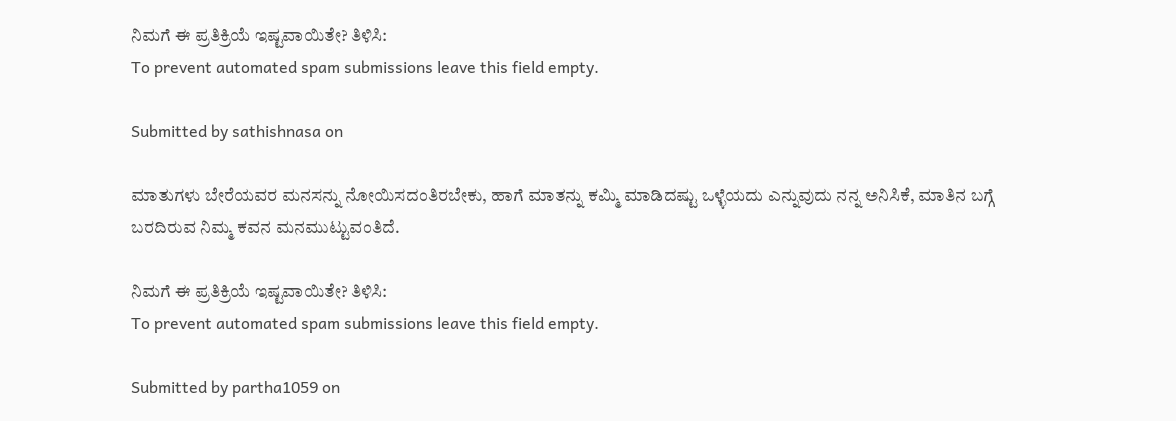ನಿಮಗೆ ಈ ಪ್ರತಿಕ್ರಿಯೆ ಇಷ್ಟವಾಯಿತೇ? ತಿಳಿಸಿ:
To prevent automated spam submissions leave this field empty.

Submitted by sathishnasa on

ಮಾತುಗಳು ಬೇರೆಯವರ ಮನಸನ್ನು ನೋಯಿಸದಂತಿರಬೇಕು, ಹಾಗೆ ಮಾತನ್ನು ಕಮ್ಮಿ ಮಾಡಿದಷ್ಟು ಒಳ್ಳೆಯದು ಎನ್ನುವುದು ನನ್ನ ಅನಿಸಿಕೆ, ಮಾತಿನ ಬಗ್ಗೆ ಬರದಿರುವ ನಿಮ್ಮ ಕವನ ಮನಮುಟ್ಟುವಂತಿದೆ.

ನಿಮಗೆ ಈ ಪ್ರತಿಕ್ರಿಯೆ ಇಷ್ಟವಾಯಿತೇ? ತಿಳಿಸಿ:
To prevent automated spam submissions leave this field empty.

Submitted by partha1059 on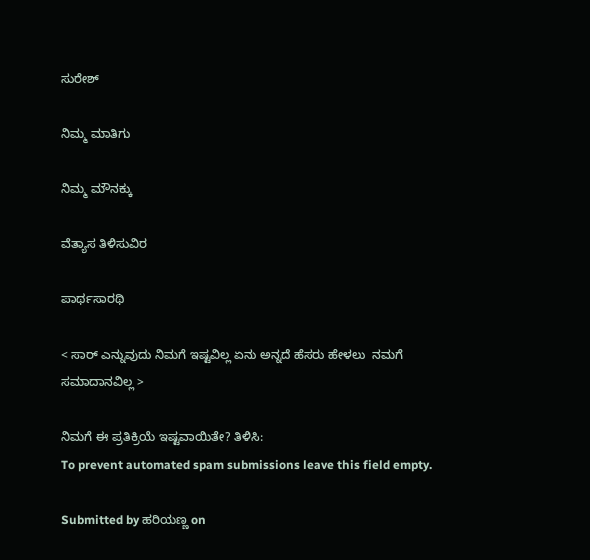ಸುರೇಶ್

ನಿಮ್ಮ ಮಾತಿಗು

ನಿಮ್ಮ ಮೌನಕ್ಕು

ವೆತ್ಯಾಸ ತಿಳಿಸುವಿರ

ಪಾರ್ಥಸಾರಥಿ

< ಸಾರ್ ಎನ್ನುವುದು ನಿಮಗೆ ಇಷ್ಟವಿಲ್ಲ ಏನು ಅನ್ನದೆ ಹೆಸರು ಹೇಳಲು  ನಮಗೆ ಸಮಾದಾನವಿಲ್ಲ >

ನಿಮಗೆ ಈ ಪ್ರತಿಕ್ರಿಯೆ ಇಷ್ಟವಾಯಿತೇ? ತಿಳಿಸಿ:
To prevent automated spam submissions leave this field empty.

Submitted by ಹರಿಯಣ್ಣ on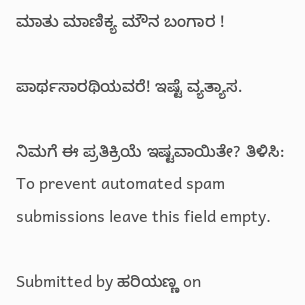ಮಾತು ಮಾಣಿಕ್ಯ ಮೌನ ಬಂಗಾರ !

ಪಾರ್ಥಸಾರಥಿಯವರೆ! ಇಷ್ಟೆ ವ್ಯತ್ಯಾಸ.

ನಿಮಗೆ ಈ ಪ್ರತಿಕ್ರಿಯೆ ಇಷ್ಟವಾಯಿತೇ? ತಿಳಿಸಿ:
To prevent automated spam submissions leave this field empty.

Submitted by ಹರಿಯಣ್ಣ on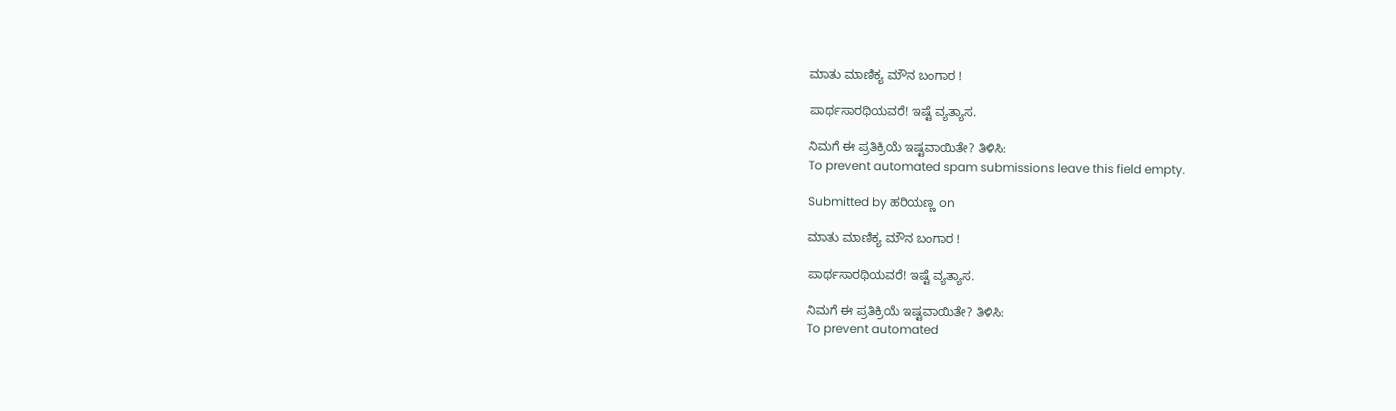ಮಾತು ಮಾಣಿಕ್ಯ ಮೌನ ಬಂಗಾರ !

ಪಾರ್ಥಸಾರಥಿಯವರೆ! ಇಷ್ಟೆ ವ್ಯತ್ಯಾಸ.

ನಿಮಗೆ ಈ ಪ್ರತಿಕ್ರಿಯೆ ಇಷ್ಟವಾಯಿತೇ? ತಿಳಿಸಿ:
To prevent automated spam submissions leave this field empty.

Submitted by ಹರಿಯಣ್ಣ on

ಮಾತು ಮಾಣಿಕ್ಯ ಮೌನ ಬಂಗಾರ !

ಪಾರ್ಥಸಾರಥಿಯವರೆ! ಇಷ್ಟೆ ವ್ಯತ್ಯಾಸ.

ನಿಮಗೆ ಈ ಪ್ರತಿಕ್ರಿಯೆ ಇಷ್ಟವಾಯಿತೇ? ತಿಳಿಸಿ:
To prevent automated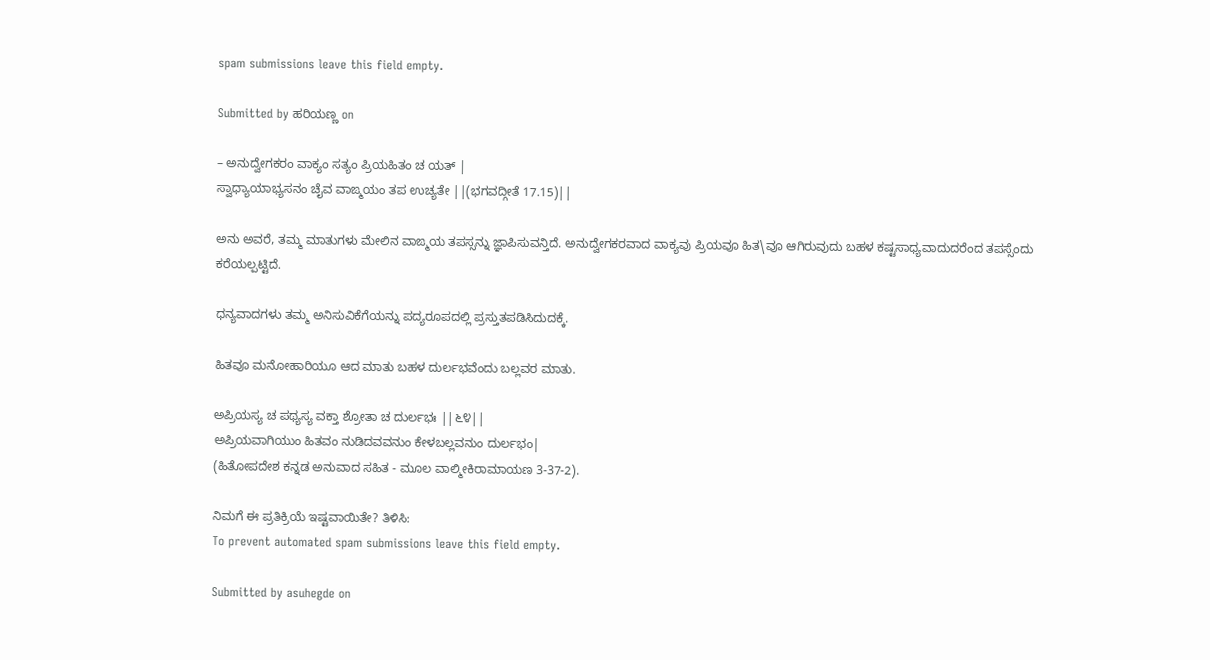spam submissions leave this field empty.

Submitted by ಹರಿಯಣ್ಣ on

– ಅನುದ್ವೇಗಕರಂ ವಾಕ್ಯಂ ಸತ್ಯಂ ಪ್ರಿಯಹಿತಂ ಚ ಯತ್ |
ಸ್ವಾಧ್ಯಾಯಾಭ್ಯಸನಂ ಚೈವ ವಾಙ್ಮಯಂ ತಪ ಉಚ್ಯತೇ ||(ಭಗವದ್ಗೀತೆ 17.15)||

ಅನು ಅವರೆ, ತಮ್ಮ ಮಾತುಗಳು ಮೇಲಿನ ವಾಙ್ಮಯ ತಪಸ್ಸನ್ನು ಜ್ಞಾಪಿಸುವನ್ತಿದೆ. ಅನುದ್ವೇಗಕರವಾದ ವಾಕ್ಯವು ಪ್ರಿಯವೂ ಹಿತ\ವೂ ಆಗಿರುವುದು ಬಹಳ ಕಷ್ಟಸಾಧ್ಯವಾದುದರೆಂದ ತಪಸ್ಸೆಂದು ಕರೆಯಲ್ಪಟ್ಟಿದೆ.

ಧನ್ಯವಾದಗಳು ತಮ್ಮ ಅನಿಸುವಿಕೆಗೆಯನ್ನು ಪದ್ಯರೂಪದಲ್ಲಿ ಪ್ರಸ್ತುತಪಡಿಸಿದುದಕ್ಕೆ.

ಹಿತವೂ ಮನೋಹಾರಿಯೂ ಆದ ಮಾತು ಬಹಳ ದುರ್ಲಭವೆಂದು ಬಲ್ಲವರ ಮಾತು.

ಅಪ್ರಿಯಸ್ಯ ಚ ಪಥ್ಯಸ್ಯ ವಕ್ತಾ ಶ್ರೋತಾ ಚ ದುರ್ಲಭಃ ||೬೪||
ಅಪ್ರಿಯವಾಗಿಯುಂ ಹಿತವಂ ನುಡಿದವವನುಂ ಕೇಳಬಲ್ಲವನುಂ ದುರ್ಲಭಂ|
(ಹಿತೋಪದೇಶ ಕನ್ನಡ ಅನುವಾದ ಸಹಿತ - ಮೂಲ ವಾಲ್ಮೀಕಿರಾಮಾಯಣ 3-37-2).

ನಿಮಗೆ ಈ ಪ್ರತಿಕ್ರಿಯೆ ಇಷ್ಟವಾಯಿತೇ? ತಿಳಿಸಿ:
To prevent automated spam submissions leave this field empty.

Submitted by asuhegde on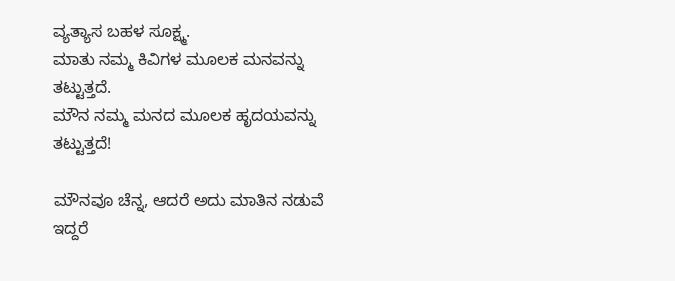ವ್ಯತ್ಯಾಸ ಬಹಳ ಸೂಕ್ಷ್ಮ.
ಮಾತು ನಮ್ಮ ಕಿವಿಗಳ ಮೂಲಕ ಮನವನ್ನು ತಟ್ಟುತ್ತದೆ.
ಮೌನ ನಮ್ಮ ಮನದ ಮೂಲಕ ಹೃದಯವನ್ನು ತಟ್ಟುತ್ತದೆ!

ಮೌನವೂ ಚೆನ್ನ, ಆದರೆ ಅದು ಮಾತಿನ ನಡುವೆ ಇದ್ದರೆ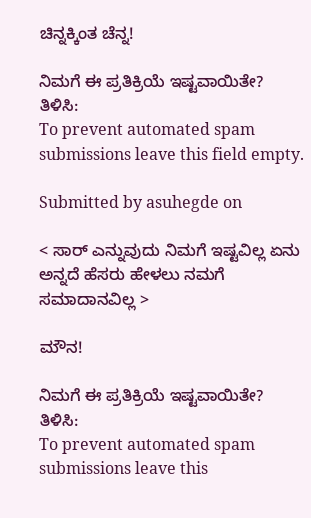ಚಿನ್ನಕ್ಕಿಂತ ಚೆನ್ನ!

ನಿಮಗೆ ಈ ಪ್ರತಿಕ್ರಿಯೆ ಇಷ್ಟವಾಯಿತೇ? ತಿಳಿಸಿ:
To prevent automated spam submissions leave this field empty.

Submitted by asuhegde on

< ಸಾರ್ ಎನ್ನುವುದು ನಿಮಗೆ ಇಷ್ಟವಿಲ್ಲ ಏನು ಅನ್ನದೆ ಹೆಸರು ಹೇಳಲು ನಮಗೆ ಸಮಾದಾನವಿಲ್ಲ >

ಮೌನ!

ನಿಮಗೆ ಈ ಪ್ರತಿಕ್ರಿಯೆ ಇಷ್ಟವಾಯಿತೇ? ತಿಳಿಸಿ:
To prevent automated spam submissions leave this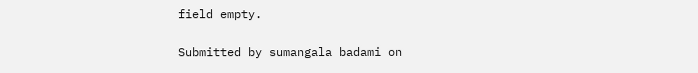field empty.

Submitted by sumangala badami on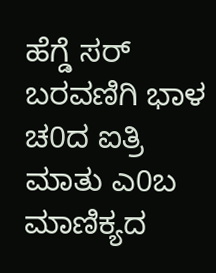ಹೆಗ್ಡೆ ಸರ್ ಬರವಣಿಗಿ ಭಾಳ ಚ0ದ ಐತ್ರಿ ಮಾತು ಎ0ಬ ಮಾಣಿಕ್ಯದ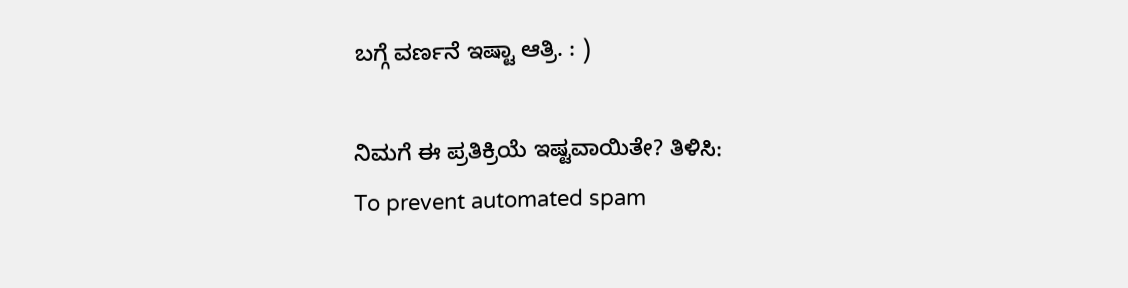ಬಗ್ಗೆ ವರ್ಣನೆ ಇಷ್ಟಾ ಆತ್ರಿ. : )

ನಿಮಗೆ ಈ ಪ್ರತಿಕ್ರಿಯೆ ಇಷ್ಟವಾಯಿತೇ? ತಿಳಿಸಿ:
To prevent automated spam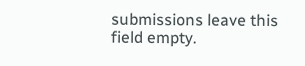submissions leave this field empty.